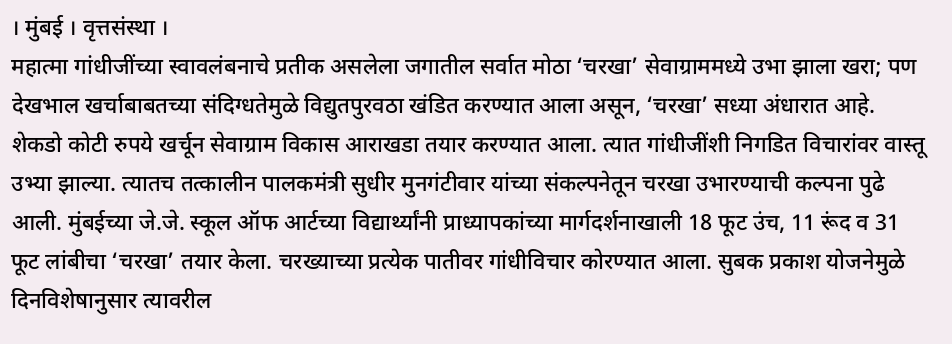। मुंबई । वृत्तसंस्था ।
महात्मा गांधीजींच्या स्वावलंबनाचे प्रतीक असलेला जगातील सर्वात मोठा ‘चरखा’ सेवाग्राममध्ये उभा झाला खरा; पण देखभाल खर्चाबाबतच्या संदिग्धतेमुळे विद्युतपुरवठा खंडित करण्यात आला असून, ‘चरखा’ सध्या अंधारात आहे. शेकडो कोटी रुपये खर्चून सेवाग्राम विकास आराखडा तयार करण्यात आला. त्यात गांधीजींशी निगडित विचारांवर वास्तू उभ्या झाल्या. त्यातच तत्कालीन पालकमंत्री सुधीर मुनगंटीवार यांच्या संकल्पनेतून चरखा उभारण्याची कल्पना पुढे आली. मुंबईच्या जे.जे. स्कूल ऑफ आर्टच्या विद्यार्थ्यांनी प्राध्यापकांच्या मार्गदर्शनाखाली 18 फूट उंच, 11 रूंद व 31 फूट लांबीचा ‘चरखा’ तयार केला. चरख्याच्या प्रत्येक पातीवर गांधीविचार कोरण्यात आला. सुबक प्रकाश योजनेमुळे दिनविशेषानुसार त्यावरील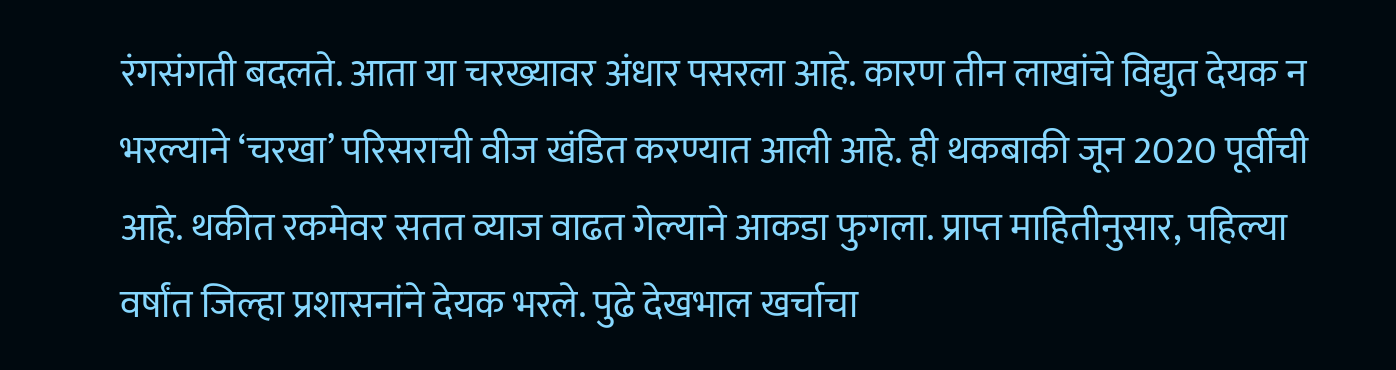रंगसंगती बदलते. आता या चरख्यावर अंधार पसरला आहे. कारण तीन लाखांचे विद्युत देयक न भरल्याने ‘चरखा’ परिसराची वीज खंडित करण्यात आली आहे. ही थकबाकी जून 2020 पूर्वीची आहे. थकीत रकमेवर सतत व्याज वाढत गेल्याने आकडा फुगला. प्राप्त माहितीनुसार, पहिल्या वर्षांत जिल्हा प्रशासनांने देयक भरले. पुढे देखभाल खर्चाचा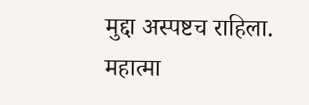मुद्दा अस्पष्टच राहिला.
महात्मा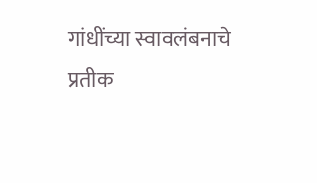गांधींच्या स्वावलंबनाचे प्रतीक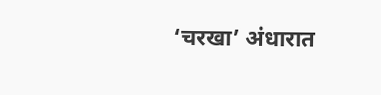‘चरखा’ अंधारात